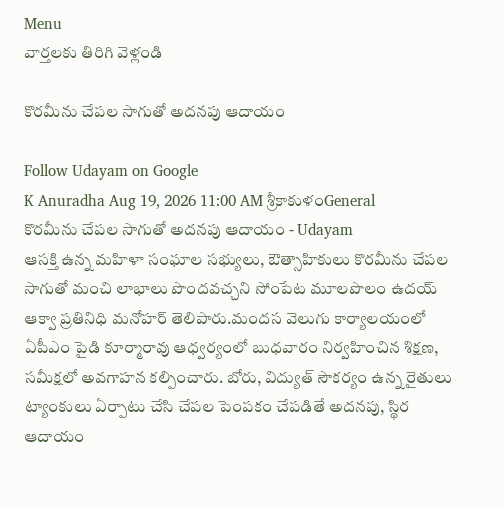Menu
వార్తలకు తిరిగి వెళ్లండి

కొరమీను చేపల సాగుతో అదనపు ఆదాయం

Follow Udayam on Google
K Anuradha Aug 19, 2026 11:00 AM శ్రీకాకుళంGeneral
కొరమీను చేపల సాగుతో అదనపు ఆదాయం - Udayam
ఆసక్తి ఉన్న మహిళా సంఘాల సభ్యులు, ఔత్సాహికులు కొరమీను చేపల సాగుతో మంచి లాభాలు పొందవచ్చని సోంపేట మూలపొలం ఉదయ్ ఆక్వా ప్రతినిధి మనోహర్ తెలిపారు.మందస వెలుగు కార్యాలయంలో ఏపీఎం పైడి కూర్మారావు ఆధ్వర్యంలో బుధవారం నిర్వహించిన శిక్షణ, సమీక్షలో అవగాహన కల్పించారు. బోరు, విద్యుత్ సౌకర్యం ఉన్న రైతులు ట్యాంకులు ఏర్పాటు చేసి చేపల పెంపకం చేపడితే అదనపు, స్థిర ఆదాయం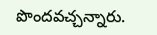పొందవచ్చన్నారు.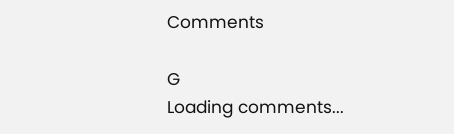Comments

G
Loading comments...